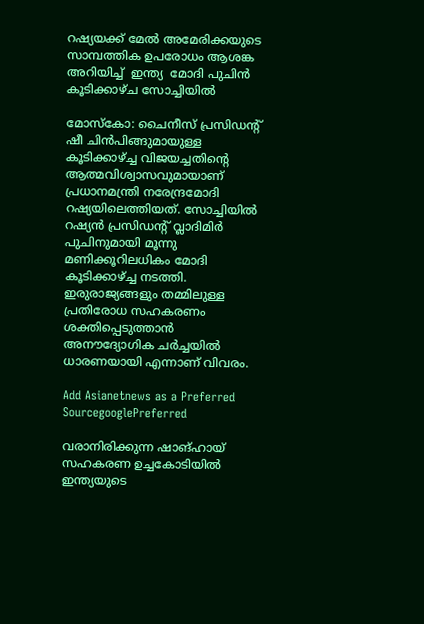റഷ്യയക്ക് മേല്‍ അമേരിക്കയുടെ സാമ്പത്തിക ഉപരോധം ആശങ്ക അറിയിച്ച്  ഇന്ത്യ  മോദി പുചിന്‍ കൂടിക്കാഴ്ച സോച്ചിയില്‍

മോസ്കോ: ചൈനീസ് പ്രസിഡന്‍റ് ഷീ ചിന്‍പിങ്ങുമായുള്ള കൂടിക്കാഴ്ച്ച വിജയച്ചതിന്‍റെ ആത്മവിശ്വാസവുമായാണ് പ്രധാനമന്ത്രി നരേന്ദ്രമോദി റഷ്യയിലെത്തിയത്. സോച്ചിയില്‍ റഷ്യന്‍ പ്രസിഡന്‍റ് വ്ലാദിമിര്‍ പുചിനുമായി മൂന്നു മണിക്കൂറിലധികം മോദി കൂടിക്കാഴ്ച്ച നടത്തി. ഇരുരാജ്യങ്ങളും തമ്മിലുള്ള പ്രതിരോധ സഹകരണം ശക്തിപ്പെടുത്താൻ അനൗദ്യോഗിക ചര്‍ച്ചയില്‍ ധാരണയായി എന്നാണ് വിവരം.

Add Asianetnews as a Preferred SourcegooglePreferred

വരാനിരിക്കുന്ന ഷാങ്ഹായ് സഹകരണ ഉച്ചകോടിയില്‍ ഇന്ത്യയുടെ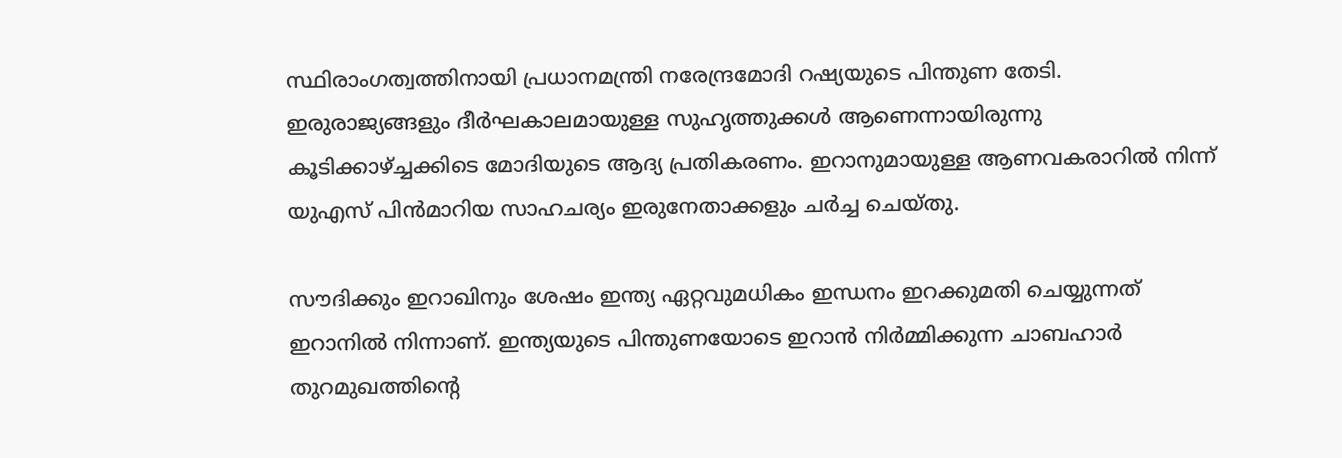സ്ഥിരാംഗത്വത്തിനായി പ്രധാനമന്ത്രി നരേന്ദ്രമോദി റഷ്യയുടെ പിന്തുണ തേടി. ഇരുരാജ്യങ്ങളും ദീര്‍ഘകാലമായുള്ള സുഹൃത്തുക്കള്‍ ആണെന്നായിരുന്നു കൂടിക്കാഴ്ച്ചക്കിടെ മോദിയുടെ ആദ്യ പ്രതികരണം. ഇറാനുമായുള്ള ആണവകരാറില്‍ നിന്ന് യുഎസ് പിന്‍മാറിയ സാഹചര്യം ഇരുനേതാക്കളും ചര്‍ച്ച ചെയ്തു.

സൗദിക്കും ഇറാഖിനും ശേഷം ഇന്ത്യ ഏറ്റവുമധികം ഇന്ധനം ഇറക്കുമതി ചെയ്യുന്നത് ഇറാനില്‍ നിന്നാണ്. ഇന്ത്യയുടെ പിന്തുണയോടെ ഇറാന്‍ നിര്‍മ്മിക്കുന്ന ചാബഹാര്‍ തുറമുഖത്തിന്‍റെ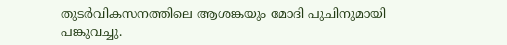തുടര്‍വികസനത്തിലെ ആശങ്കയും മോദി പുചിനുമായി പങ്കുവച്ചു.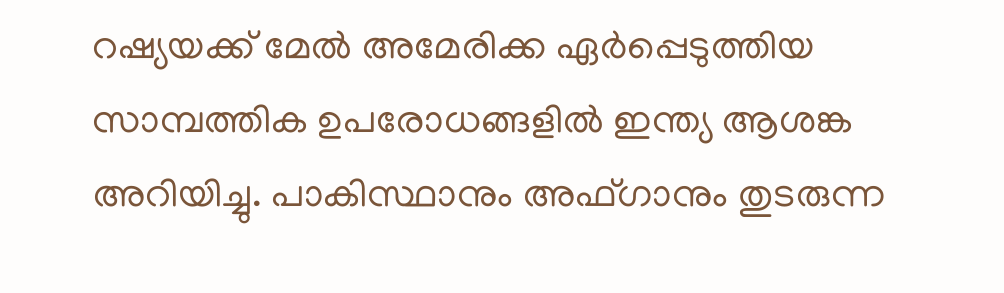റഷ്യയക്ക് മേല്‍ അമേരിക്ക ഏര്‍പ്പെടുത്തിയ സാമ്പത്തിക ഉപരോധങ്ങളില്‍ ഇന്ത്യ ആശങ്ക അറിയിച്ചു. പാകിസ്ഥാനും അഫ്ഗാനും തുടരുന്ന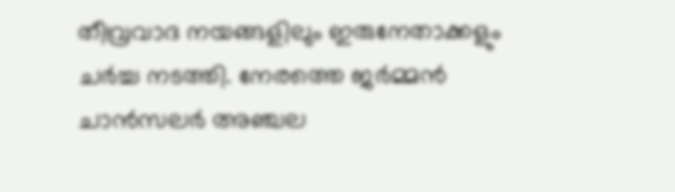തീവ്രവാദ നയങ്ങളിലും ഇരുനേതാക്കളും ചര്‍ച്ച നടത്തി. നേരത്തെ ജര്‍മ്മന്‍ ചാന്‍സലര്‍ അഞ്ചല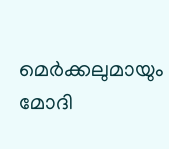മെര്‍ക്കലുമായും മോദി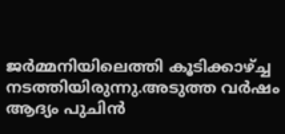ജര്‍മ്മനിയിലെത്തി കൂടിക്കാഴ്ച്ച നടത്തിയിരുന്നു.അടുത്ത വര്‍ഷം ആദ്യം പുചിന്‍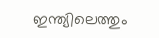ഇന്ത്യിലെത്തും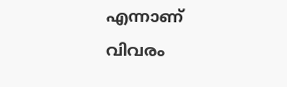എന്നാണ് വിവരം